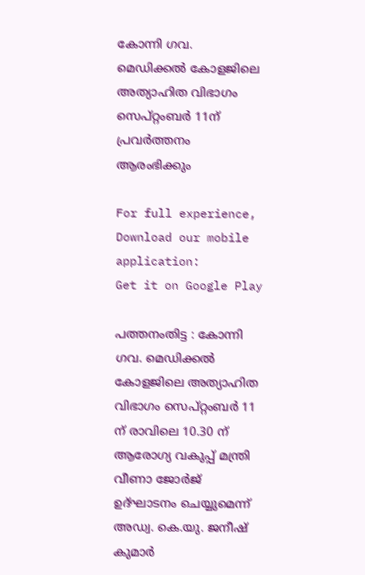കോന്നി ഗവ. മെഡിക്കല്‍ കോളജിലെ അത്യാഹിത വിഭാഗം സെപ്റ്റംബര്‍ 11ന് പ്രവര്‍ത്തനം ആരംഭിക്കും

For full experience, Download our mobile application:
Get it on Google Play

പത്തനംതിട്ട : കോന്നി ഗവ. മെഡിക്കല്‍ കോളജിലെ അത്യാഹിത വിഭാഗം സെപ്റ്റംബര്‍ 11 ന് രാവിലെ 10.30 ന് ആരോഗ്യ വകുപ്പ് മന്ത്രി വീണാ ജോര്‍ജ് ഉദ്ഘാടനം ചെയ്യുമെന്ന് അഡ്വ. കെ.യു. ജനീഷ് കുമാര്‍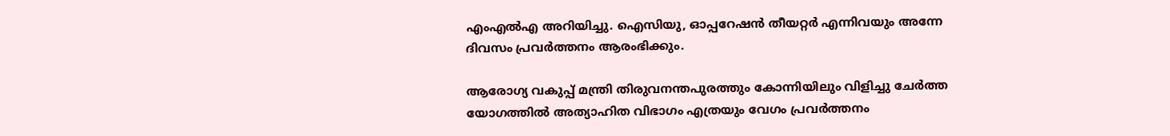എംഎല്‍എ അറിയിച്ചു. ഐസിയു, ഓപ്പറേഷന്‍ തീയറ്റര്‍ എന്നിവയും അന്നേ ദിവസം പ്രവര്‍ത്തനം ആരംഭിക്കും.

ആരോഗ്യ വകുപ്പ് മന്ത്രി തിരുവനന്തപുരത്തും കോന്നിയിലും വിളിച്ചു ചേര്‍ത്ത യോഗത്തില്‍ അത്യാഹിത വിഭാഗം എത്രയും വേഗം പ്രവര്‍ത്തനം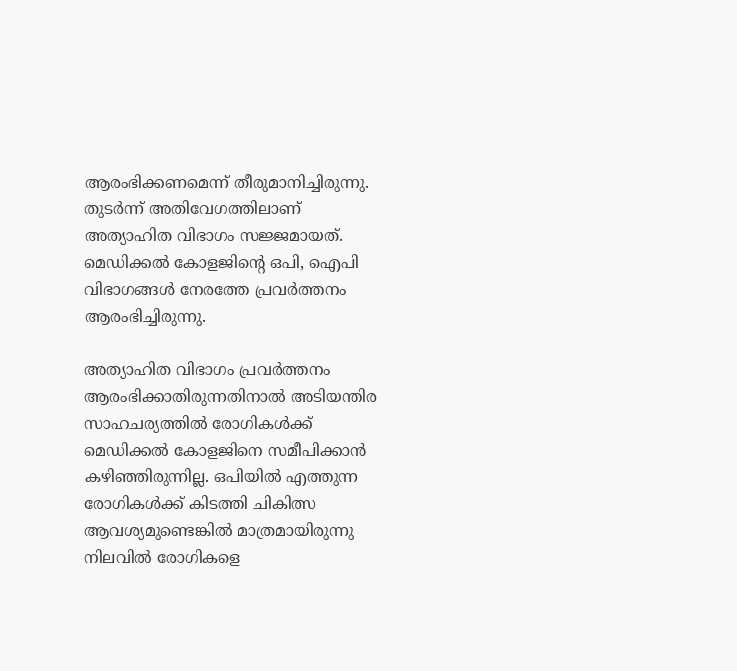ആരംഭിക്കണമെന്ന് തീരുമാനിച്ചിരുന്നു. തുടര്‍ന്ന് അതിവേഗത്തിലാണ് അത്യാഹിത വിഭാഗം സജ്ജമായത്. മെഡിക്കല്‍ കോളജിന്റെ ഒപി, ഐപി വിഭാഗങ്ങള്‍ നേരത്തേ പ്രവര്‍ത്തനം ആരംഭിച്ചിരുന്നു.

അത്യാഹിത വിഭാഗം പ്രവര്‍ത്തനം ആരംഭിക്കാതിരുന്നതിനാല്‍ അടിയന്തിര സാഹചര്യത്തില്‍ രോഗികള്‍ക്ക് മെഡിക്കല്‍ കോളജിനെ സമീപിക്കാന്‍ കഴിഞ്ഞിരുന്നില്ല. ഒപിയില്‍ എത്തുന്ന രോഗികള്‍ക്ക് കിടത്തി ചികിത്സ ആവശ്യമുണ്ടെങ്കില്‍ മാത്രമായിരുന്നു നിലവില്‍ രോഗികളെ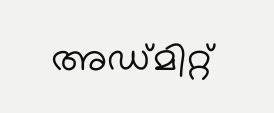അഡ്മിറ്റ്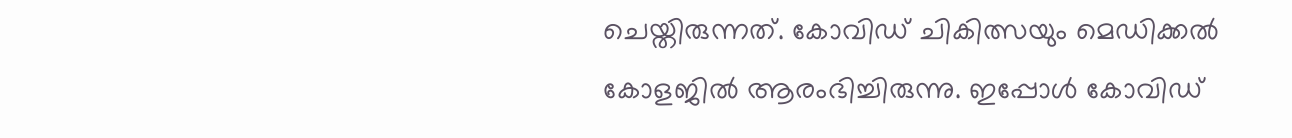ചെയ്തിരുന്നത്. കോവിഡ് ചികിത്സയും മെഡിക്കല്‍ കോളജില്‍ ആരംഭിച്ചിരുന്നു. ഇപ്പോള്‍ കോവിഡ്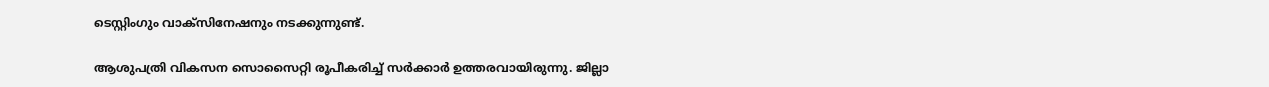ടെസ്റ്റിംഗും വാക്‌സിനേഷനും നടക്കുന്നുണ്ട്.

ആശുപത്രി വികസന സൊസൈറ്റി രൂപീകരിച്ച് സര്‍ക്കാര്‍ ഉത്തരവായിരുന്നു. ജില്ലാ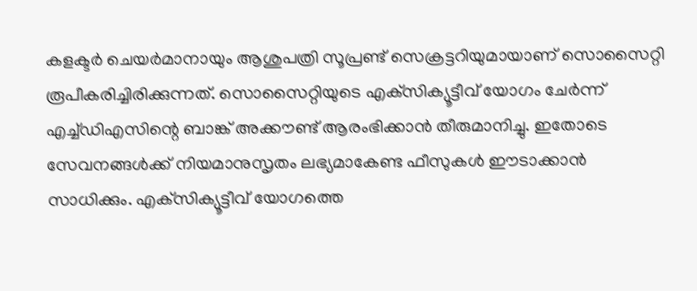കളക്ടര്‍ ചെയര്‍മാനായും ആശുപത്രി സൂപ്രണ്ട് സെക്രട്ടറിയുമായാണ് സൊസൈറ്റി രൂപീകരിച്ചിരിക്കുന്നത്. സൊസൈറ്റിയുടെ എക്‌സിക്യൂട്ടീവ് യോഗം ചേര്‍ന്ന് എച്ച്ഡിഎസിന്റെ ബാങ്ക് അക്കൗണ്ട് ആരംഭിക്കാന്‍ തീരുമാനിച്ചു. ഇതോടെ സേവനങ്ങള്‍ക്ക് നിയമാനുസൃതം ലഭ്യമാകേണ്ട ഫീസുകള്‍ ഈടാക്കാന്‍ സാധിക്കും. എക്‌സിക്യൂട്ടീവ് യോഗത്തെ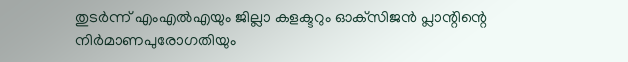തുടര്‍ന്ന് എംഎല്‍എയും ജില്ലാ കളക്ടറും ഓക്‌സിജന്‍ പ്ലാന്റിന്റെ നിര്‍മാണപുരോഗതിയും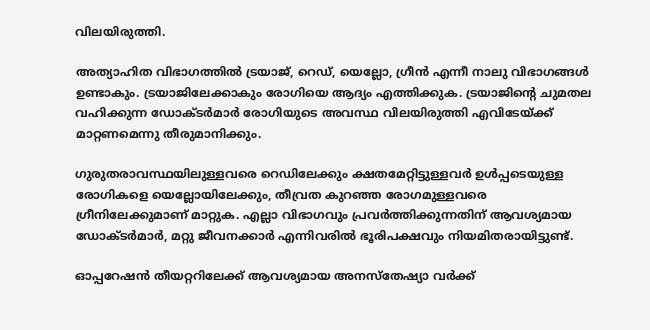വിലയിരുത്തി.

അത്യാഹിത വിഭാഗത്തില്‍ ട്രയാജ്, റെഡ്, യെല്ലോ, ഗ്രീന്‍ എന്നീ നാലു വിഭാഗങ്ങള്‍ ഉണ്ടാകും. ട്രയാജിലേക്കാകും രോഗിയെ ആദ്യം എത്തിക്കുക. ട്രയാജിന്റെ ചുമതല വഹിക്കുന്ന ഡോക്ടര്‍മാര്‍ രോഗിയുടെ അവസ്ഥ വിലയിരുത്തി എവിടേയ്ക്ക് മാറ്റണമെന്നു തീരുമാനിക്കും.

ഗുരുതരാവസ്ഥയിലുള്ളവരെ റെഡിലേക്കും ക്ഷതമേറ്റിട്ടുള്ളവര്‍ ഉള്‍പ്പടെയുള്ള രോഗികളെ യെല്ലോയിലേക്കും, തീവ്രത കുറഞ്ഞ രോഗമുള്ളവരെ ഗ്രീനിലേക്കുമാണ് മാറ്റുക. എല്ലാ വിഭാഗവും പ്രവര്‍ത്തിക്കുന്നതിന് ആവശ്യമായ ഡോക്ടര്‍മാര്‍, മറ്റു ജീവനക്കാര്‍ എന്നിവരില്‍ ഭൂരിപക്ഷവും നിയമിതരായിട്ടുണ്ട്.

ഓപ്പറേഷന്‍ തീയറ്ററിലേക്ക് ആവശ്യമായ അനസ്‌തേഷ്യാ വര്‍ക്ക്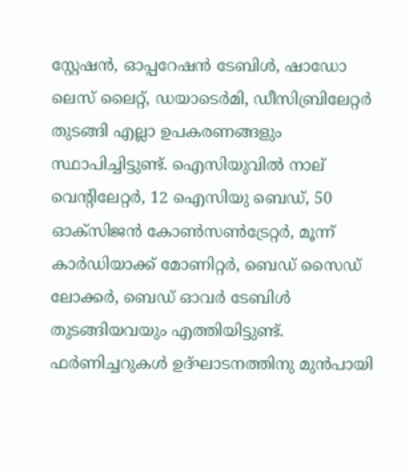സ്റ്റേഷന്‍, ഓപ്പറേഷന്‍ ടേബിള്‍, ഷാഡോ ലെസ് ലൈറ്റ്, ഡയാടെര്‍മി, ഡീസിബ്രിലേറ്റര്‍ തുടങ്ങി എല്ലാ ഉപകരണങ്ങളും സ്ഥാപിച്ചിട്ടുണ്ട്. ഐസിയുവില്‍ നാല് വെന്റിലേറ്റര്‍, 12 ഐസിയു ബെഡ്, 50 ഓക്‌സിജന്‍ കോണ്‍സണ്‍ട്രേറ്റര്‍, മൂന്ന് കാര്‍ഡിയാക്ക് മോണിറ്റര്‍, ബെഡ് സൈഡ് ലോക്കര്‍, ബെഡ് ഓവര്‍ ടേബിള്‍ തുടങ്ങിയവയും എത്തിയിട്ടുണ്ട്. ഫര്‍ണിച്ചറുകള്‍ ഉദ്ഘാടനത്തിനു മുന്‍പായി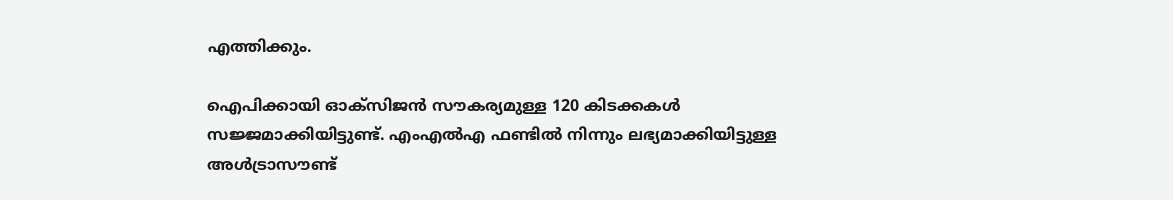എത്തിക്കും.

ഐപിക്കായി ഓക്‌സിജന്‍ സൗകര്യമുള്ള 120 കിടക്കകള്‍ സജ്ജമാക്കിയിട്ടുണ്ട്. എംഎല്‍എ ഫണ്ടില്‍ നിന്നും ലഭ്യമാക്കിയിട്ടുള്ള അള്‍ട്രാസൗണ്ട്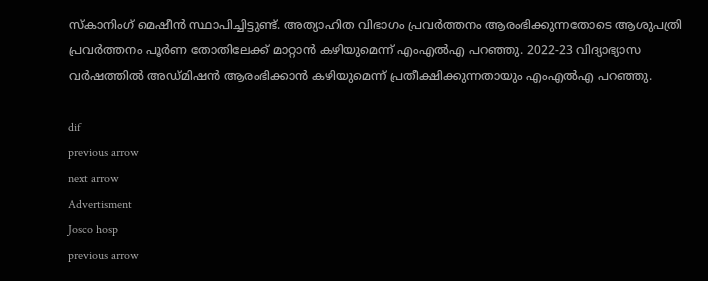സ്‌കാനിംഗ് മെഷീന്‍ സ്ഥാപിച്ചിട്ടുണ്ട്. അത്യാഹിത വിഭാഗം പ്രവര്‍ത്തനം ആരംഭിക്കുന്നതോടെ ആശുപത്രി പ്രവര്‍ത്തനം പൂര്‍ണ തോതിലേക്ക് മാറ്റാന്‍ കഴിയുമെന്ന് എംഎല്‍എ പറഞ്ഞു. 2022-23 വിദ്യാഭ്യാസ വര്‍ഷത്തില്‍ അഡ്മിഷന്‍ ആരംഭിക്കാന്‍ കഴിയുമെന്ന് പ്രതീക്ഷിക്കുന്നതായും എംഎല്‍എ പറഞ്ഞു.

dif
previous arrow
next arrow
Advertisment
Josco hosp
previous arrow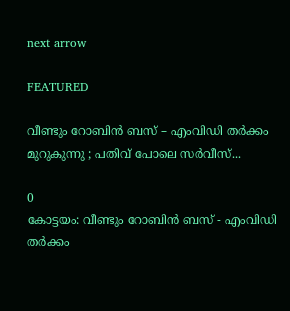next arrow

FEATURED

വീണ്ടും റോബിൻ ബസ് – എംവി‍ഡി തർക്കം മുറുകുന്നു ; പതിവ് പോലെ സർവീസ്...

0
കോട്ടയം: വീണ്ടും റോബിൻ ബസ് - എംവി‍ഡി തർക്കം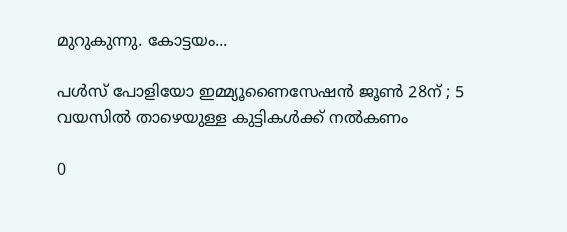മുറുകുന്നു. കോട്ടയം...

പൾസ് പോളിയോ ഇമ്മ്യൂണൈസേഷൻ ജൂൺ 28ന് ; 5 വയസിൽ താഴെയുള്ള കുട്ടികൾക്ക് നൽകണം

0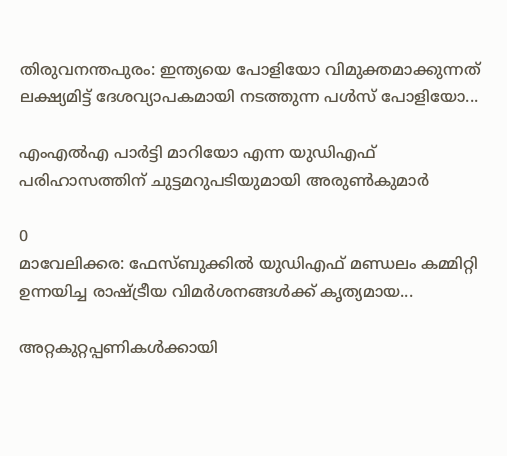തിരുവനന്തപുരം: ഇന്ത്യയെ പോളിയോ വിമുക്തമാക്കുന്നത് ലക്ഷ്യമിട്ട് ദേശവ്യാപകമായി നടത്തുന്ന പൾസ് പോളിയോ...

എംഎൽഎ പാർട്ടി മാറിയോ എന്ന യുഡിഎഫ് പരിഹാസത്തിന് ചുട്ടമറുപടിയുമായി അരുൺകുമാർ

0
മാവേലിക്കര: ഫേസ്ബുക്കിൽ യുഡിഎഫ് മണ്ഡലം കമ്മിറ്റി ഉന്നയിച്ച രാഷ്ട്രീയ വിമർശനങ്ങൾക്ക് കൃത്യമായ...

അറ്റകുറ്റപ്പണികള്‍ക്കായി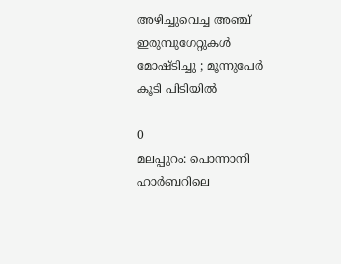അഴിച്ചുവെച്ച അഞ്ച് ഇരുമ്പുഗേറ്റുകള്‍ മോഷ്ടിച്ചു ; മൂന്നുപേര്‍ കൂടി പിടിയില്‍

0
മലപ്പുറം: പൊന്നാനി ഹാര്‍ബറിലെ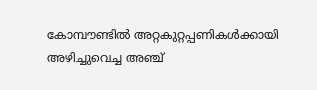കോമ്പൗണ്ടില്‍ അറ്റകുറ്റപ്പണികള്‍ക്കായി അഴിച്ചുവെച്ച അഞ്ച്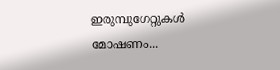ഇരുമ്പുഗേറ്റുകള്‍ മോഷണം...